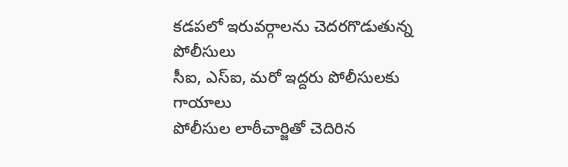కడపలో ఇరువర్గాలను చెదరగొడుతున్న పోలీసులు
సీఐ, ఎస్ఐ, మరో ఇద్దరు పోలీసులకు గాయాలు
పోలీసుల లాఠీచార్జితో చెదిరిన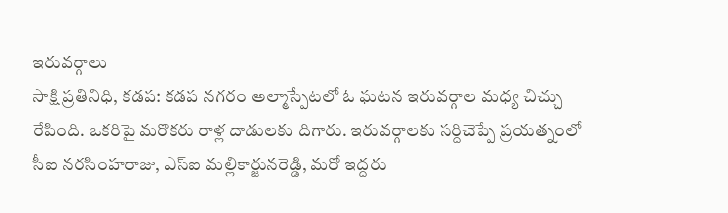ఇరువర్గాలు
సాక్షి ప్రతినిధి, కడప: కడప నగరం అల్మాస్పేటలో ఓ ఘటన ఇరువర్గాల మధ్య చిచ్చు రేపింది. ఒకరిపై మరొకరు రాళ్ల దాడులకు దిగారు. ఇరువర్గాలకు సర్దిచెప్పే ప్రయత్నంలో సీఐ నరసింహరాజు, ఎస్ఐ మల్లికార్జునరెడ్డి, మరో ఇద్దరు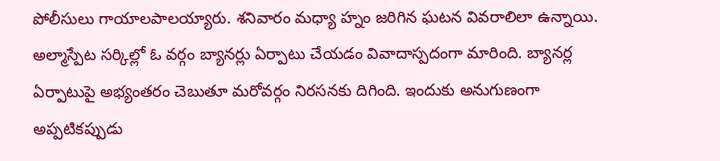పోలీసులు గాయాలపాలయ్యారు. శనివారం మధ్యా హ్నం జరిగిన ఘటన వివరాలిలా ఉన్నాయి. అల్మాస్పేట సర్కిల్లో ఓ వర్గం బ్యానర్లు ఏర్పాటు చేయడం వివాదాస్పదంగా మారింది. బ్యానర్ల ఏర్పాటుపై అభ్యంతరం చెబుతూ మరోవర్గం నిరసనకు దిగింది. ఇందుకు అనుగుణంగా అప్పటికప్పుడు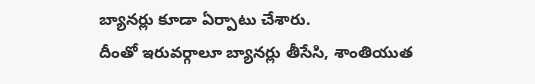బ్యానర్లు కూడా ఏర్పాటు చేశారు.
దీంతో ఇరువర్గాలూ బ్యానర్లు తీసేసి, శాంతియుత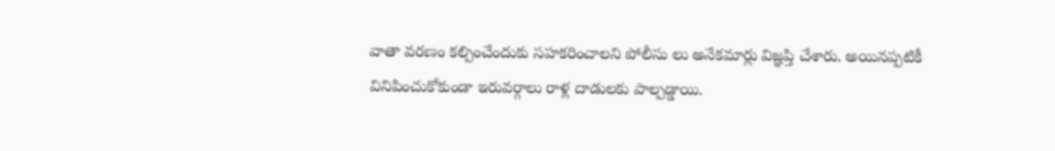వాతా వరణం కల్పించేందుకు సహకరించాలని పోలీసు లు అనేకమార్లు విజ్ఞప్తి చేశారు. అయినప్పటికీ వినిపించుకోకుండా ఇరువర్గాలు రాళ్ల దాడులకు పాల్పడ్డాయి.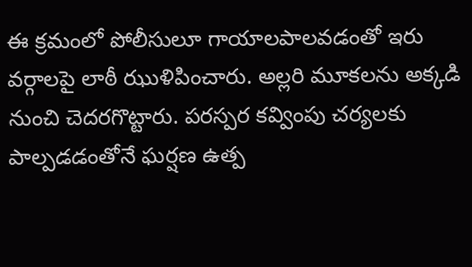ఈ క్రమంలో పోలీసులూ గాయాలపాలవడంతో ఇరు వర్గాలపై లాఠీ ఝుళిపించారు. అల్లరి మూకలను అక్కడి నుంచి చెదరగొట్టారు. పరస్పర కవ్వింపు చర్యలకు పాల్పడడంతోనే ఘర్షణ ఉత్ప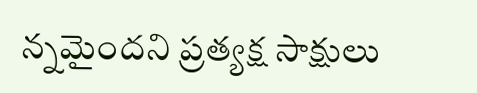న్నమైందని ప్రత్యక్ష సాక్షులు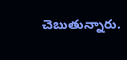చెబుతున్నారు.